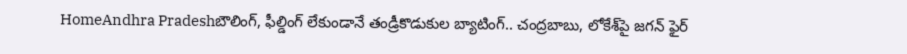HomeAndhra Pradeshబౌలింగ్, ఫీల్డింగ్ లేకుండానే తండ్రీకొడుకుల బ్యాటింగ్.. చంద్రబాబు, లోకేశ్‌పై జగన్ ఫైర్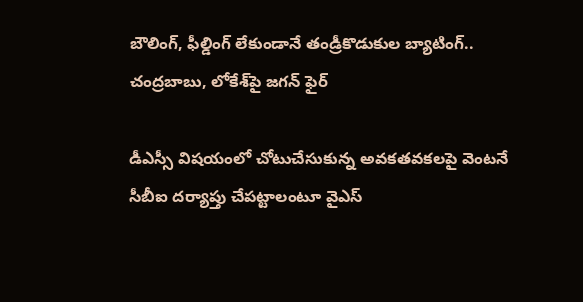బౌలింగ్, ఫీల్డింగ్ లేకుండానే తండ్రీకొడుకుల బ్యాటింగ్.. చంద్రబాబు, లోకేశ్‌పై జగన్ ఫైర్

డీఎస్సీ విషయంలో చోటుచేసుకున్న అవకతవకలపై వెంటనే సీబీఐ దర్యాప్తు చేపట్టాలంటూ వైఎస్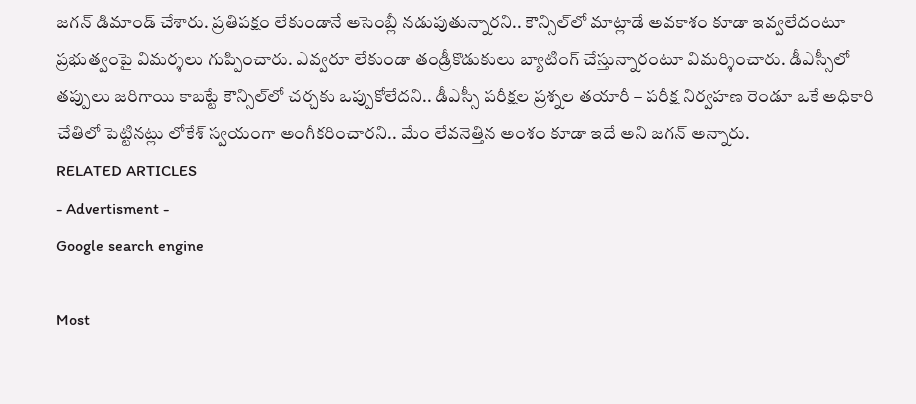జగన్ డిమాండ్ చేశారు. ప్రతిపక్షం లేకుండానే అసెంబ్లీ నడుపుతున్నారని.. కౌన్సిల్‌లో మాట్లాడే అవకాశం కూడా ఇవ్వలేదంటూ ప్రభుత్వంపై విమర్శలు గుప్పించారు. ఎవ్వరూ లేకుండా తండ్రీకొడుకులు బ్యాటింగ్ చేస్తున్నారంటూ విమర్శించారు. డీఎస్సీలో తప్పులు జరిగాయి కాబట్టే కౌన్సిల్‌లో చర్చకు ఒప్పుకోలేదని.. డీఎస్సీ పరీక్షల ప్రశ్నల తయారీ – పరీక్ష నిర్వహణ రెండూ ఒకే అధికారి చేతిలో పెట్టినట్లు లోకేశ్ స్వయంగా అంగీకరించారని.. మేం లేవనెత్తిన అంశం కూడా ఇదే అని జగన్ అన్నారు.
RELATED ARTICLES
- Advertisment -
Google search engine

Most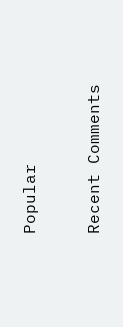Popular

Recent Comments